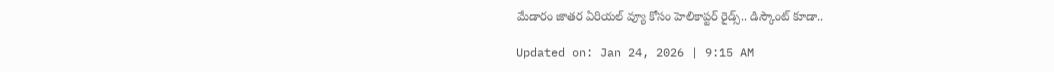మేడారం జాతర ఏరియల్ వ్యూ కోసం హెలికాప్టర్ రైడ్స్.. డిస్కౌంట్ కూడా..

Updated on: Jan 24, 2026 | 9:15 AM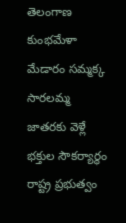తెలంగాణ కుంభమేళా మేడారం సమ్మక్క సారలమ్మ జాతరకు వెళ్లే భక్తుల సౌకర్యార్థం రాష్ట్ర ప్రభుత్వం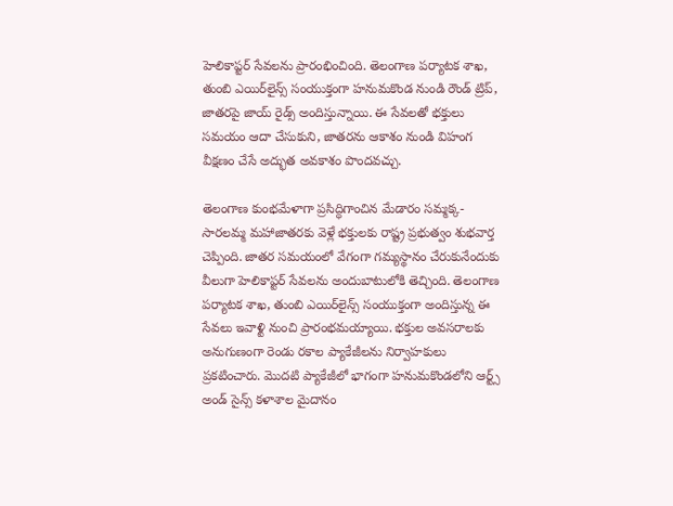హెలికాప్టర్ సేవలను ప్రారంభించింది. తెలంగాణ పర్యాటక శాఖ, తుంబి ఎయిర్‌లైన్స్ సంయుక్తంగా హనుమకొండ నుండి రౌండ్ ట్రిప్, జాతరపై జాయ్ రైడ్స్ అందిస్తున్నాయి. ఈ సేవలతో భక్తులు సమయం ఆదా చేసుకుని, జాతరను ఆకాశం నుండి విహంగ వీక్షణం చేసే అద్భుత అవకాశం పొందవచ్చు.

తెలంగాణ కుంభమేళాగా ప్రసిద్ధిగాంచిన మేడారం సమ్మక్క-సారలమ్మ మహాజాతరకు వెళ్లే భక్తులకు రాష్ట్ర ప్రభుత్వం శుభవార్త చెప్పింది. జాతర సమయంలో వేగంగా గమ్యస్థానం చేరుకునేందుకు వీలుగా హెలికాప్టర్ సేవలను అందుబాటులోకి తెచ్చింది. తెలంగాణ పర్యాటక శాఖ, తుంబి ఎయిర్‌లైన్స్ సంయుక్తంగా అందిస్తున్న ఈ సేవలు ఇవాళ్టి నుంచి ప్రారంభమయ్యాయి. భక్తుల అవసరాలకు అనుగుణంగా రెండు రకాల ప్యాకేజీలను నిర్వాహకులు ప్రకటించారు. మొదటి ప్యాకేజీలో భాగంగా హనుమకొండలోని ఆర్ట్స్ అండ్ సైన్స్ కళాశాల మైదానం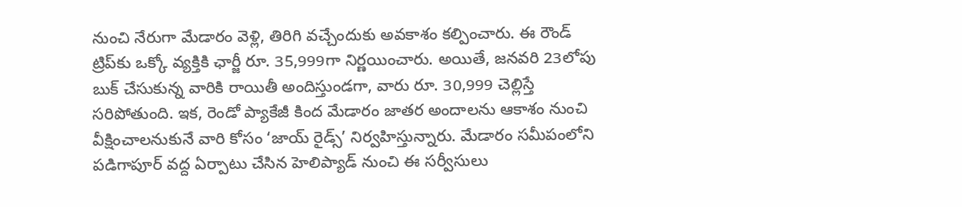నుంచి నేరుగా మేడారం వెళ్లి, తిరిగి వచ్చేందుకు అవకాశం కల్పించారు. ఈ రౌండ్ ట్రిప్‌కు ఒక్కో వ్యక్తికి ఛార్జీ రూ. 35,999గా నిర్ణయించారు. అయితే, జనవరి 23లోపు బుక్ చేసుకున్న వారికి రాయితీ అందిస్తుండగా, వారు రూ. 30,999 చెల్లిస్తే సరిపోతుంది. ఇక, రెండో ప్యాకేజీ కింద మేడారం జాతర అందాలను ఆకాశం నుంచి వీక్షించాలనుకునే వారి కోసం ‘జాయ్ రైడ్స్’ నిర్వహిస్తున్నారు. మేడారం సమీపంలోని పడిగాపూర్ వద్ద ఏర్పాటు చేసిన హెలిప్యాడ్ నుంచి ఈ సర్వీసులు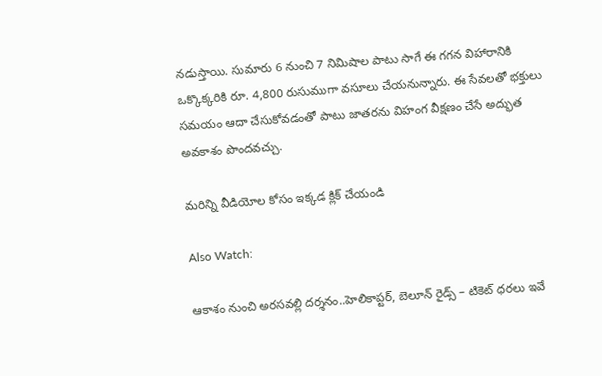నడుస్తాయి. సుమారు 6 నుంచి 7 నిమిషాల పాటు సాగే ఈ గగన విహారానికి ఒక్కొక్కరికి రూ. 4,800 రుసుముగా వసూలు చేయనున్నారు. ఈ సేవలతో భక్తులు సమయం ఆదా చేసుకోవడంతో పాటు జాతరను విహంగ వీక్షణం చేసే అద్భుత అవకాశం పొందవచ్చు.

మరిన్ని వీడియోల కోసం ఇక్కడ క్లిక్ చేయండి

Also Watch:

ఆకాశం నుంచి అరసవల్లి దర్శనం..హెలికాప్టర్, బెలూన్ రైడ్స్ – టికెట్ ధరలు ఇవే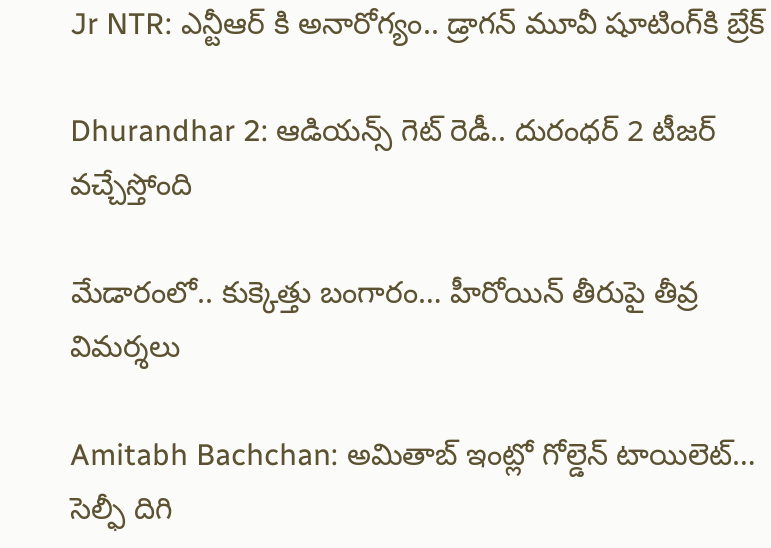Jr NTR: ఎన్టీఆర్ కి అనారోగ్యం.. డ్రాగన్ మూవీ షూటింగ్‌కి బ్రేక్‌

Dhurandhar 2: ఆడియన్స్ గెట్ రెడీ.. దురంధర్ 2 టీజర్ వచ్చేస్తోంది

మేడారంలో.. కుక్కెత్తు బంగారం… హీరోయిన్ తీరుపై తీవ్ర విమర్శలు

Amitabh Bachchan: అమితాబ్ ఇంట్లో గోల్డెన్ టాయిలెట్… సెల్ఫీ దిగి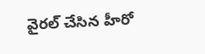వైరల్ చేసిన హీరో